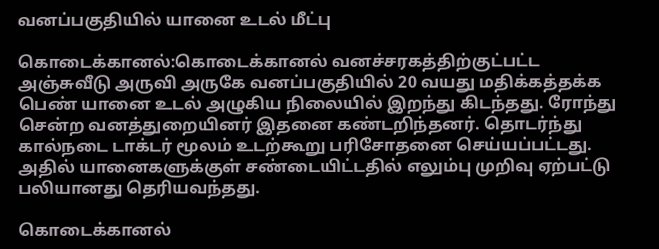வனப்பகுதியில் யானை உடல் மீட்பு

கொடைக்கானல்:கொடைக்கானல் வனச்சரகத்திற்குட்பட்ட அஞ்சுவீடு அருவி அருகே வனப்பகுதியில் 20 வயது மதிக்கத்தக்க பெண் யானை உடல் அழுகிய நிலையில் இறந்து கிடந்தது. ரோந்து சென்ற வனத்துறையினர் இதனை கண்டறிந்தனர். தொடர்ந்து கால்நடை டாக்டர் மூலம் உடற்கூறு பரிசோதனை செய்யப்பட்டது. அதில் யானைகளுக்குள் சண்டையிட்டதில் எலும்பு முறிவு ஏற்பட்டு பலியானது தெரியவந்தது.

கொடைக்கானல்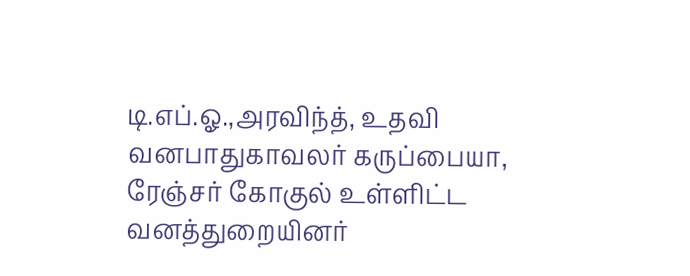டி.எப்.ஓ.,அரவிந்த், உதவி வனபாதுகாவலர் கருப்பையா, ரேஞ்சர் கோகுல் உள்ளிட்ட வனத்துறையினர்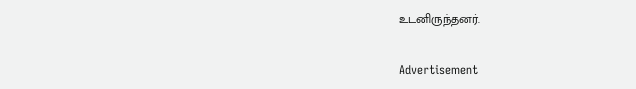உடனிருந்தனர்.

Advertisement